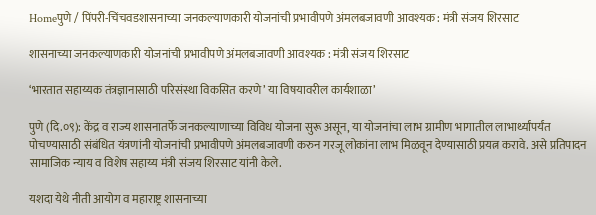Homeपुणे / पिंपरी-चिंचवडशासनाच्या जनकल्याणकारी योजनांची प्रभावीपणे अंमलबजावणी आवश्यक : मंत्री संजय शिरसाट

शासनाच्या जनकल्याणकारी योजनांची प्रभावीपणे अंमलबजावणी आवश्यक : मंत्री संजय शिरसाट

‘भारतात सहाय्यक तंत्रज्ञानासाठी परिसंस्था विकसित करणे’ या विषयावरील कार्यशाळा’

पुणे (दि.०९): केंद्र व राज्य शासनातर्फे जनकल्याणाच्या विविध योजना सुरू असून, या योजनांचा लाभ ग्रामीण भागातील लाभार्थ्यांपर्यंत पोचण्यासाठी संबंधित यंत्रणांनी योजनांची प्रभावीपणे अंमलबजावणी करुन गरजू लोकांना लाभ मिळवून देण्यासाठी प्रयत्न करावे. असे प्रतिपादन सामाजिक न्याय व विशेष सहाय्य मंत्री संजय शिरसाट यांनी केले.

यशदा येथे नीती आयोग व महाराष्ट्र शासनाच्या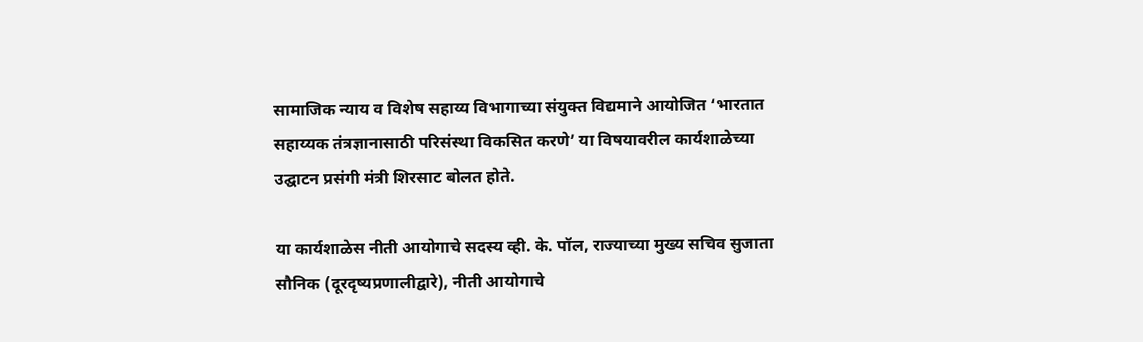सामाजिक न्याय व विशेष सहाय्य विभागाच्या संयुक्त विद्यमाने आयोजित ‘भारतात सहाय्यक तंत्रज्ञानासाठी परिसंस्था विकसित करणे’ या विषयावरील कार्यशाळेच्या उद्घाटन प्रसंगी मंत्री शिरसाट बोलत होते.

या कार्यशाळेस नीती आयोगाचे सदस्य व्ही. के. पॉल, राज्याच्या मुख्य सचिव सुजाता सौनिक (दूरदृष्यप्रणालीद्वारे), नीती आयोगाचे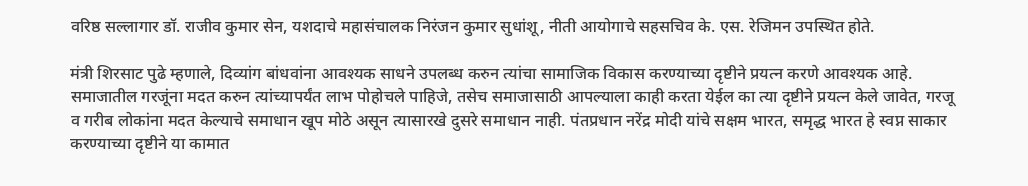वरिष्ठ सल्लागार डॉ. राजीव कुमार सेन, यशदाचे महासंचालक निरंजन कुमार सुधांशू, नीती आयोगाचे सहसचिव के. एस. रेजिमन उपस्थित होते.

मंत्री शिरसाट पुढे म्हणाले, दिव्यांग बांधवांना आवश्यक साधने उपलब्ध करुन त्यांचा सामाजिक विकास करण्याच्या दृष्टीने प्रयत्न करणे आवश्यक आहे. समाजातील गरजूंना मदत करुन त्यांच्यापर्यंत लाभ पोहोचले पाहिजे, तसेच समाजासाठी आपल्याला काही करता येईल का त्या दृष्टीने प्रयत्न केले जावेत, गरजू व गरीब लोकांना मदत केल्याचे समाधान खूप मोठे असून त्यासारखे दुसरे समाधान नाही. पंतप्रधान नरेंद्र मोदी यांचे सक्षम भारत, समृद्ध भारत हे स्वप्न साकार करण्याच्या दृष्टीने या कामात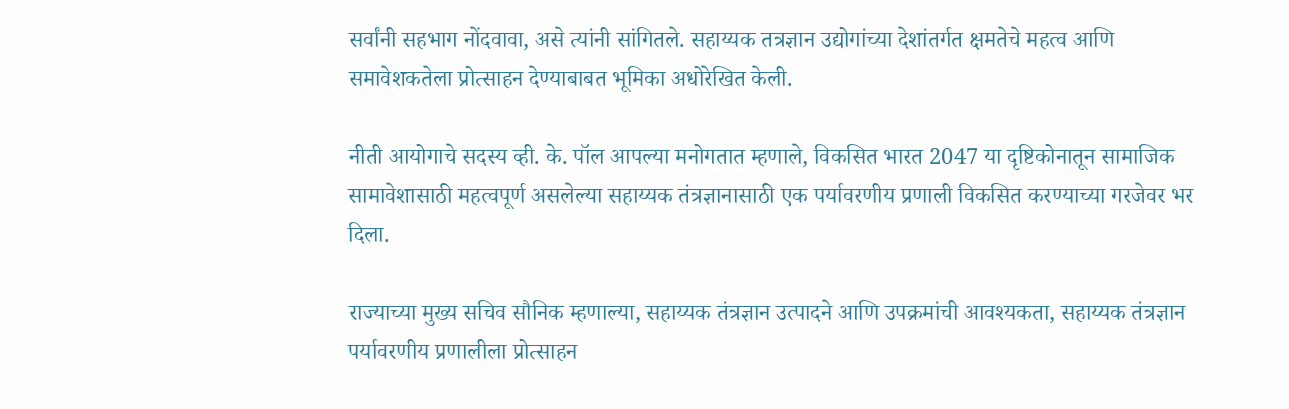सर्वांनी सहभाग नोंदवावा, असे त्यांनी सांगितले. सहाय्यक तत्रज्ञान उद्योगांच्या देशांतर्गत क्षमतेचे महत्व आणि समावेशकतेला प्रोत्साहन देण्याबाबत भूमिका अधोरेखित केली.

नीती आयोगाचे सदस्य व्ही. के. पॉल आपल्या मनोगतात म्हणाले, विकसित भारत 2047 या दृष्टिकोनातून सामाजिक सामावेशासाठी महत्वपूर्ण असलेल्या सहाय्यक तंत्रज्ञानासाठी एक पर्यावरणीय प्रणाली विकसित करण्याच्या गरजेवर भर दिला.

राज्याच्या मुख्य सचिव सौनिक म्हणाल्या, सहाय्यक तंत्रज्ञान उत्पादने आणि उपक्रमांची आवश्यकता, सहाय्यक तंत्रज्ञान पर्यावरणीय प्रणालीला प्रोत्साहन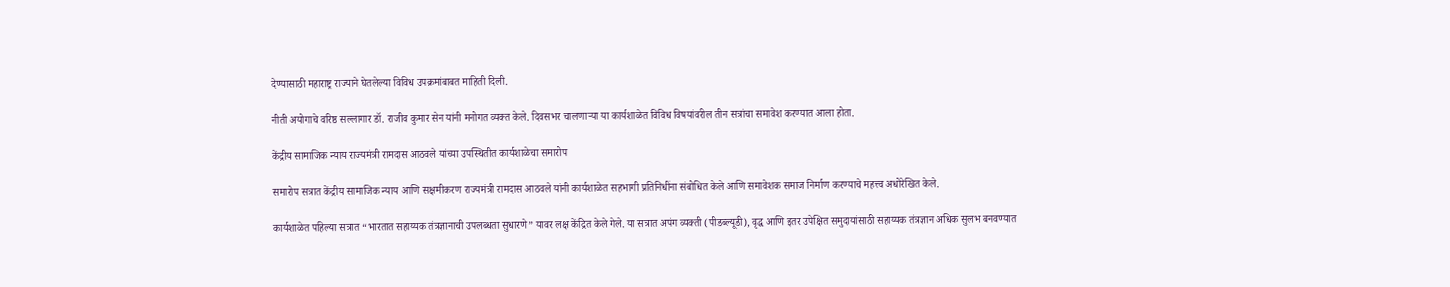देण्यासाठी महाराष्ट्र राज्याने घेतलेल्या विविध उपक्रमांबाबत माहिती दिली.

नीती अयोगाचे वरिष्ठ सल्लागार डॉ. राजीव कुमार सेन यांनी मनोगत व्यक्त केले. दिवसभर चालणाऱ्या या कार्यशाळेत विविध विषयांवरील तीन सत्रांचा समावेश करण्यात आला होता.

केंद्रीय सामाजिक न्याय राज्यमंत्री रामदास आठवले यांच्या उपस्थितीत कार्यशाळेचा समारोप

समारोप सत्रात केंद्रीय सामाजिक न्याय आणि सक्षमीकरण राज्यमंत्री रामदास आठवले यांनी कार्यशाळेत सहभागी प्रतिनिधींना संबोधित केले आणि समावेशक समाज निर्माण करण्याचे महत्त्व अधोरेखित केले.

कार्यशाळेत पहिल्या सत्रात “भारतात सहाय्यक तंत्रज्ञानाची उपलब्धता सुधारणे” यावर लक्ष केंद्रित केले गेले. या सत्रात अपंग व्यक्ती (पीडब्ल्यूडी), वृद्ध आणि इतर उपेक्षित समुदायांसाठी सहाय्यक तंत्रज्ञान अधिक सुलभ बनवण्यात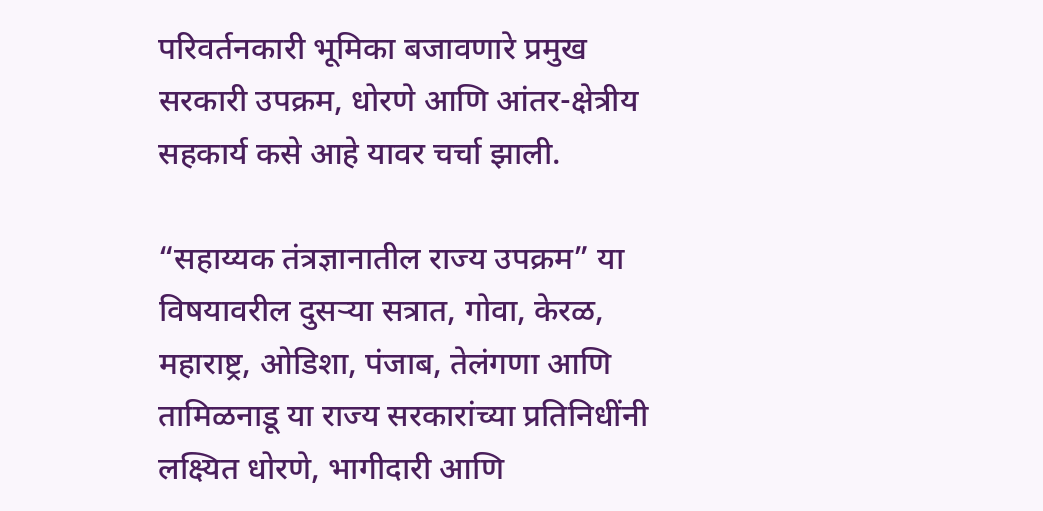परिवर्तनकारी भूमिका बजावणारे प्रमुख सरकारी उपक्रम, धोरणे आणि आंतर-क्षेत्रीय सहकार्य कसे आहे यावर चर्चा झाली.

“सहाय्यक तंत्रज्ञानातील राज्य उपक्रम” या विषयावरील दुसऱ्या सत्रात, गोवा, केरळ, महाराष्ट्र, ओडिशा, पंजाब, तेलंगणा आणि तामिळनाडू या राज्य सरकारांच्या प्रतिनिधींनी लक्ष्यित धोरणे, भागीदारी आणि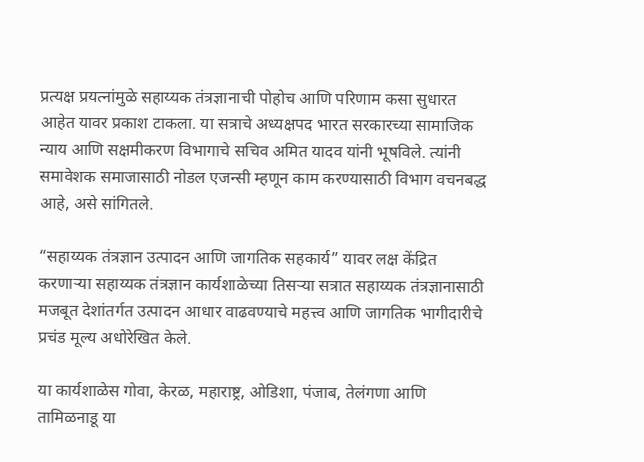प्रत्यक्ष प्रयत्नांमुळे सहाय्यक तंत्रज्ञानाची पोहोच आणि परिणाम कसा सुधारत आहेत यावर प्रकाश टाकला. या सत्राचे अध्यक्षपद भारत सरकारच्या सामाजिक न्याय आणि सक्षमीकरण विभागाचे सचिव अमित यादव यांनी भूषविले. त्यांनी समावेशक समाजासाठी नोडल एजन्सी म्हणून काम करण्यासाठी विभाग वचनबद्ध आहे, असे सांगितले.

“सहाय्यक तंत्रज्ञान उत्पादन आणि जागतिक सहकार्य” यावर लक्ष केंद्रित करणाऱ्या सहाय्यक तंत्रज्ञान कार्यशाळेच्या तिसऱ्या सत्रात सहाय्यक तंत्रज्ञानासाठी मजबूत देशांतर्गत उत्पादन आधार वाढवण्याचे महत्त्व आणि जागतिक भागीदारीचे प्रचंड मूल्य अधोरेखित केले.

या कार्यशाळेस गोवा, केरळ, महाराष्ट्र, ओडिशा, पंजाब, तेलंगणा आणि तामिळनाडू या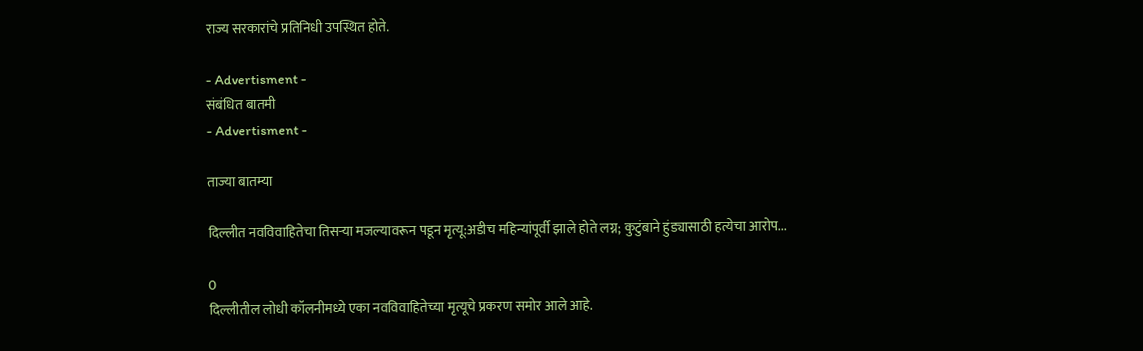राज्य सरकारांचे प्रतिनिधी उपस्थित होते.

- Advertisment -
संबंधित बातमी
- Advertisment -

ताज्या बातम्या

दिल्लीत नवविवाहितेचा तिसऱ्या मजल्यावरून पडून मृत्यू:अडीच महिन्यांपूर्वी झाले होते लग्न; कुटुंबाने हुंड्यासाठी हत्येचा आरोप...

0
दिल्लीतील लोधी कॉलनीमध्ये एका नवविवाहितेच्या मृत्यूचे प्रकरण समोर आले आहे.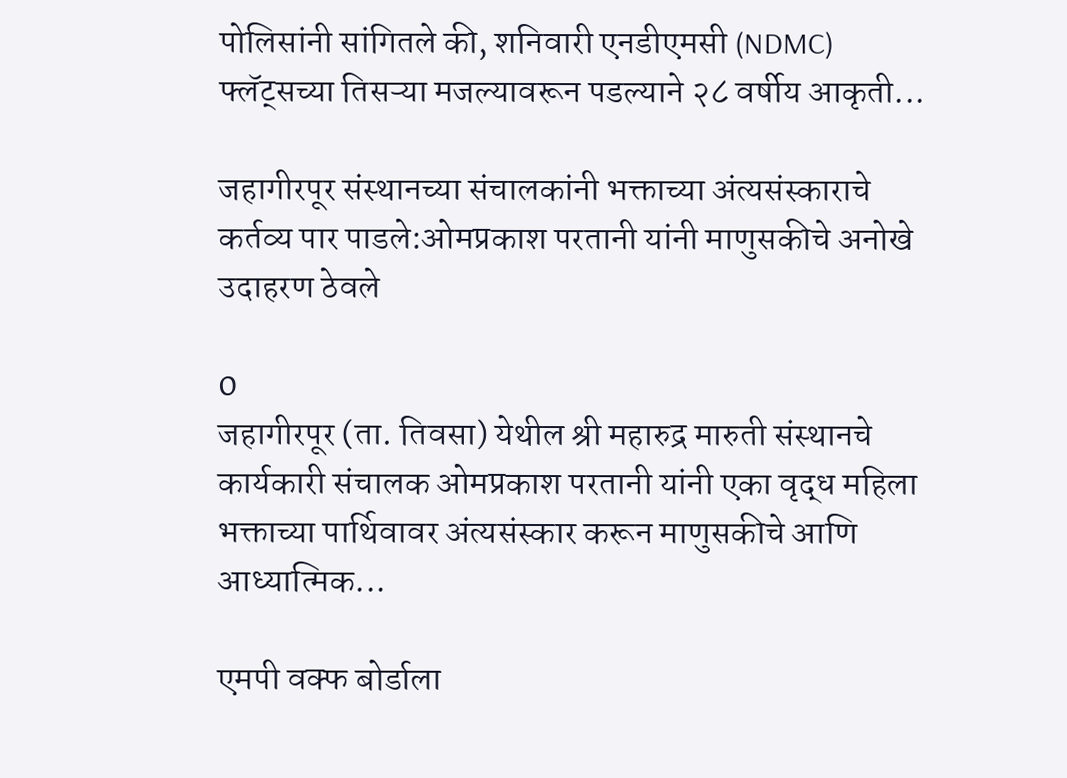पोलिसांनी सांगितले की, शनिवारी एनडीएमसी (NDMC) फ्लॅट्सच्या तिसऱ्या मजल्यावरून पडल्याने २८ वर्षीय आकृती...

जहागीरपूर संस्थानच्या संचालकांनी भक्ताच्या अंत्यसंस्काराचे कर्तव्य पार पाडले:ओमप्रकाश परतानी यांनी माणुसकीचे अनोखे उदाहरण ठेवले

0
जहागीरपूर (ता. तिवसा) येथील श्री महारुद्र मारुती संस्थानचे कार्यकारी संचालक ओमप्रकाश परतानी यांनी एका वृद्ध महिला भक्ताच्या पार्थिवावर अंत्यसंस्कार करून माणुसकीचे आणि आध्यात्मिक...

एमपी वक्फ बोर्डाला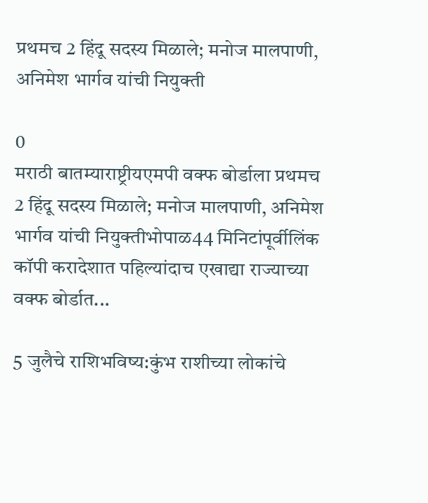प्रथमच 2 हिंदू सदस्य मिळाले; मनोज मालपाणी, अनिमेश भार्गव यांची नियुक्ती

0
मराठी बातम्याराष्ट्रीयएमपी वक्फ बोर्डाला प्रथमच 2 हिंदू सदस्य मिळाले; मनोज मालपाणी, अनिमेश भार्गव यांची नियुक्तीभोपाळ44 मिनिटांपूर्वीलिंक कॉपी करादेशात पहिल्यांदाच एखाद्या राज्याच्या वक्फ बोर्डात...

5 जुलैचे राशिभविष्य:कुंभ राशीच्या लोकांचे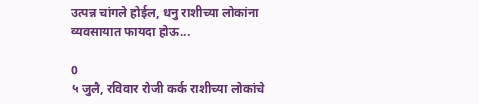उत्पन्न चांगले होईल, धनु राशीच्या लोकांना व्यवसायात फायदा होऊ...

0
५ जुलै, रविवार रोजी कर्क राशीच्या लोकांचे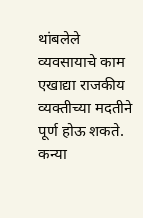थांबलेले व्यवसायाचे काम एखाद्या राजकीय व्यक्तीच्या मदतीने पूर्ण होऊ शकते. कन्या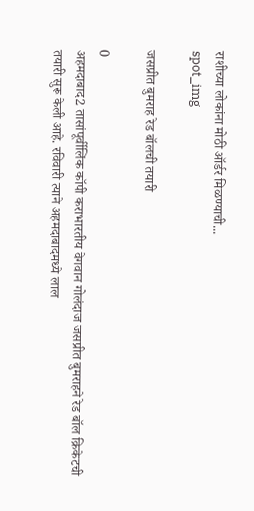राशीच्या लोकांना मोठी ऑर्डर मिळण्याची...
spot_img

जसप्रीत बुमराह रेड बॉलची तयारी

0
अहमदाबाद2 तासांपूर्वीलिंक कॉपी कराभारतीय वेगवान गोलंदाज जसप्रीत बुमराहने रेड बॉल क्रिकेटची तयारी सुरू केली आहे. रविवारी त्याने अहमदाबादमध्ये लाल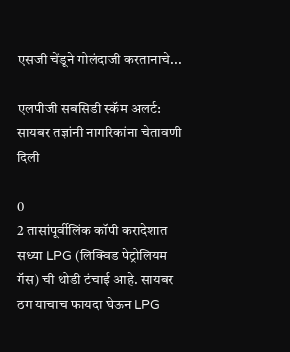एसजी चेंडूने गोलंदाजी करतानाचे...

एलपीजी सबसिडी स्कॅम अलर्ट: सायबर तज्ञांनी नागरिकांना चेतावणी दिली

0
2 तासांपूर्वीलिंक कॉपी करादेशात सध्या LPG (लिक्विड पेट्रोलियम गॅस) ची थोडी टंचाई आहे. सायबर ठग याचाच फायदा घेऊन LPG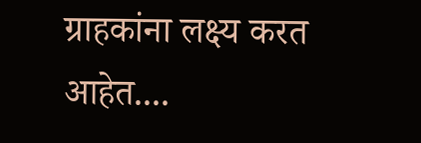ग्राहकांना लक्ष्य करत आहेत....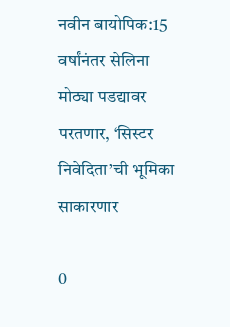नवीन बायोपिक:15 वर्षांनंतर सेलिना मोठ्या पडद्यावर परतणार, ‘सिस्टर निवेदिता’ची भूमिका साकारणार

0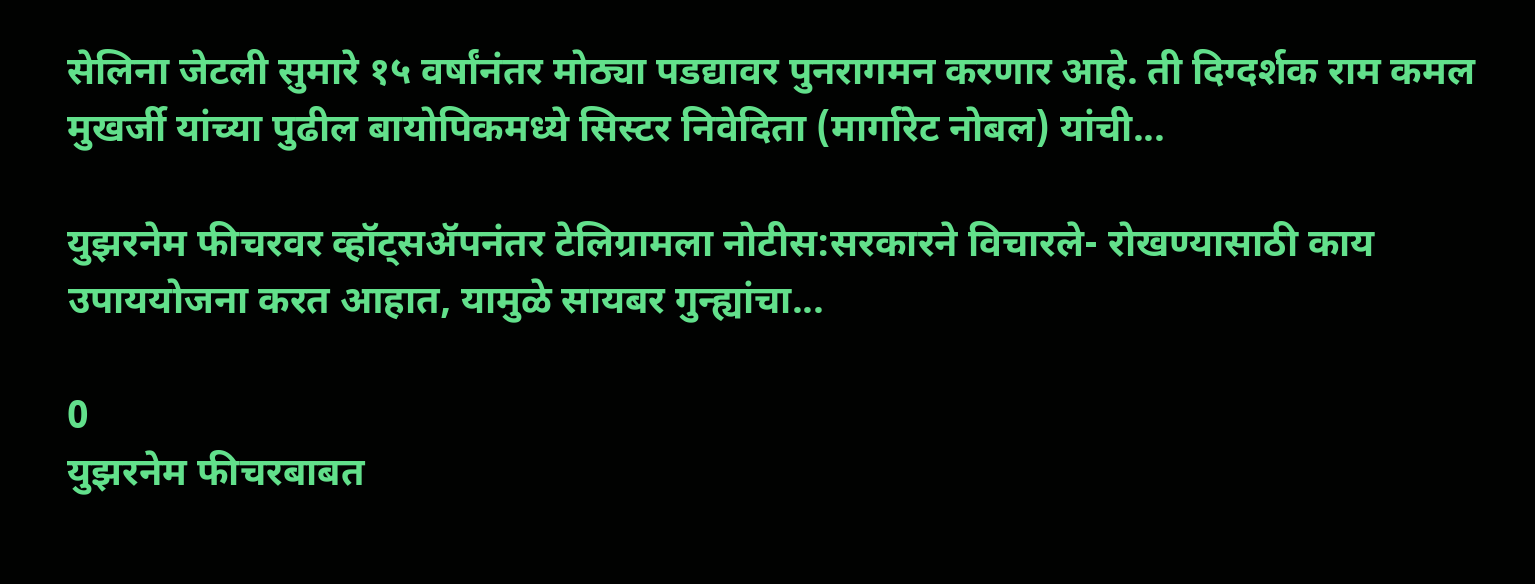सेलिना जेटली सुमारे १५ वर्षांनंतर मोठ्या पडद्यावर पुनरागमन करणार आहे. ती दिग्दर्शक राम कमल मुखर्जी यांच्या पुढील बायोपिकमध्ये सिस्टर निवेदिता (मार्गारेट नोबल) यांची...

युझरनेम फीचरवर व्हॉट्सॲपनंतर टेलिग्रामला नोटीस:सरकारने विचारले- रोखण्यासाठी काय उपाययोजना करत आहात, यामुळे सायबर गुन्ह्यांचा...

0
युझरनेम फीचरबाबत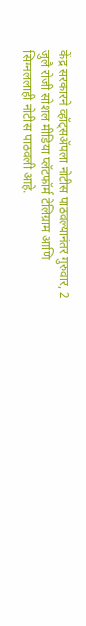केंद्र सरकारने व्हॉट्सॲपला नोटीस पाठवल्यानंतर गुरुवार, 2 जुलै रोजी सोशल मीडिया प्लॅटफॉर्म टेलिग्राम आणि सिग्नललाही नोटीस पाठवली आहे.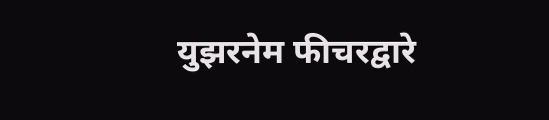युझरनेम फीचरद्वारे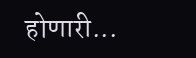होणारी...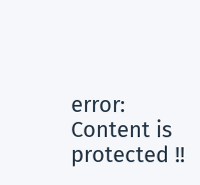error: Content is protected !!